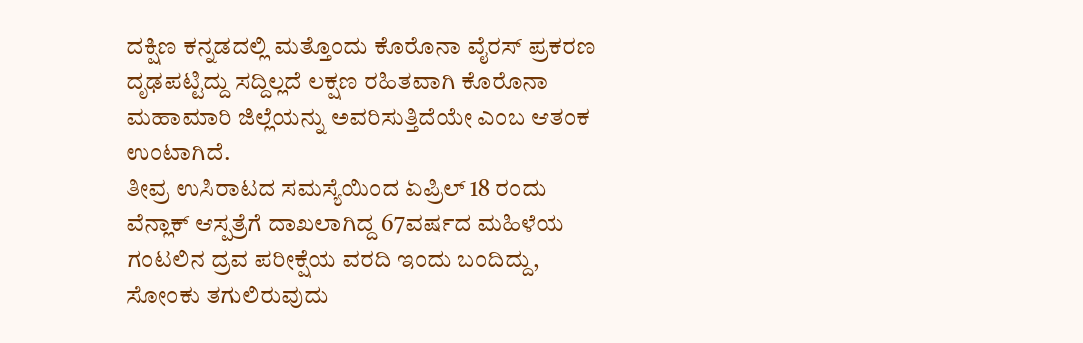ದಕ್ಷಿಣ ಕನ್ನಡದಲ್ಲಿ ಮತ್ತೊಂದು ಕೊರೊನಾ ವೈರಸ್ ಪ್ರಕರಣ ದೃಢಪಟ್ಟಿದ್ದು ಸದ್ದಿಲ್ಲದೆ ಲಕ್ಷಣ ರಹಿತವಾಗಿ ಕೊರೊನಾ ಮಹಾಮಾರಿ ಜಿಲ್ಲೆಯನ್ನು ಅವರಿಸುತ್ತಿದೆಯೇ ಎಂಬ ಆತಂಕ ಉಂಟಾಗಿದೆ.
ತೀವ್ರ ಉಸಿರಾಟದ ಸಮಸ್ಯೆಯಿಂದ ಏಪ್ರಿಲ್ 18 ರಂದು ವೆನ್ಲಾಕ್ ಆಸ್ಪತ್ರೆಗೆ ದಾಖಲಾಗಿದ್ದ 67ವರ್ಷದ ಮಹಿಳೆಯ ಗಂಟಲಿನ ದ್ರವ ಪರೀಕ್ಷೆಯ ವರದಿ ಇಂದು ಬಂದಿದ್ದು, ಸೋಂಕು ತಗುಲಿರುವುದು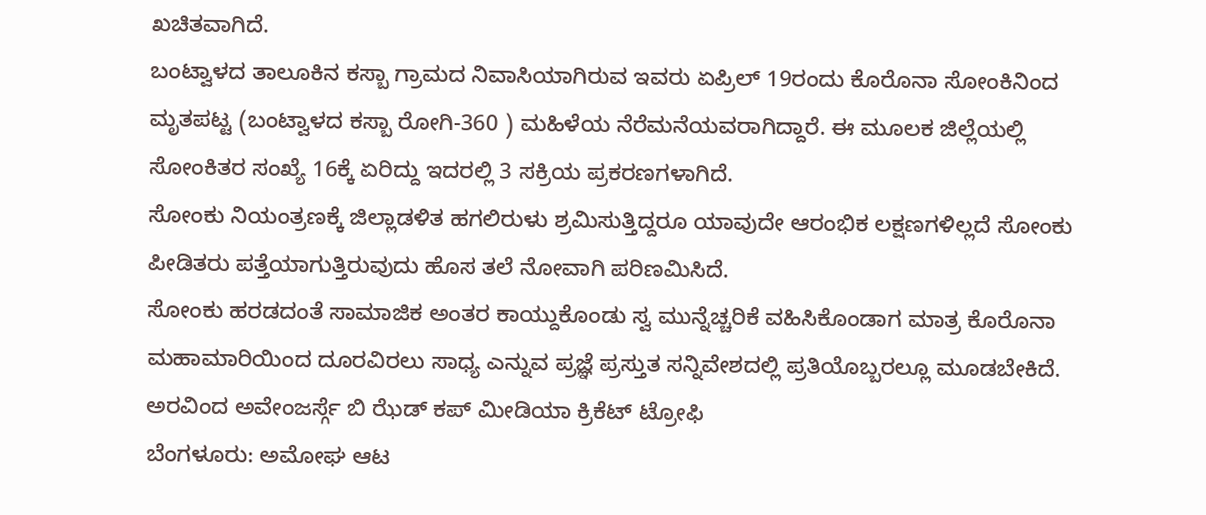ಖಚಿತವಾಗಿದೆ.
ಬಂಟ್ವಾಳದ ತಾಲೂಕಿನ ಕಸ್ಬಾ ಗ್ರಾಮದ ನಿವಾಸಿಯಾಗಿರುವ ಇವರು ಏಪ್ರಿಲ್ 19ರಂದು ಕೊರೊನಾ ಸೋಂಕಿನಿಂದ ಮೃತಪಟ್ಟ (ಬಂಟ್ವಾಳದ ಕಸ್ಬಾ ರೋಗಿ-360 ) ಮಹಿಳೆಯ ನೆರೆಮನೆಯವರಾಗಿದ್ದಾರೆ. ಈ ಮೂಲಕ ಜಿಲ್ಲೆಯಲ್ಲಿ ಸೋಂಕಿತರ ಸಂಖ್ಯೆ 16ಕ್ಕೆ ಏರಿದ್ದು ಇದರಲ್ಲಿ 3 ಸಕ್ರಿಯ ಪ್ರಕರಣಗಳಾಗಿದೆ.
ಸೋಂಕು ನಿಯಂತ್ರಣಕ್ಕೆ ಜಿಲ್ಲಾಡಳಿತ ಹಗಲಿರುಳು ಶ್ರಮಿಸುತ್ತಿದ್ದರೂ ಯಾವುದೇ ಆರಂಭಿಕ ಲಕ್ಷಣಗಳಿಲ್ಲದೆ ಸೋಂಕು ಪೀಡಿತರು ಪತ್ತೆಯಾಗುತ್ತಿರುವುದು ಹೊಸ ತಲೆ ನೋವಾಗಿ ಪರಿಣಮಿಸಿದೆ.
ಸೋಂಕು ಹರಡದಂತೆ ಸಾಮಾಜಿಕ ಅಂತರ ಕಾಯ್ದುಕೊಂಡು ಸ್ವ ಮುನ್ನೆಚ್ಚರಿಕೆ ವಹಿಸಿಕೊಂಡಾಗ ಮಾತ್ರ ಕೊರೊನಾ ಮಹಾಮಾರಿಯಿಂದ ದೂರವಿರಲು ಸಾಧ್ಯ ಎನ್ನುವ ಪ್ರಜ್ಞೆ ಪ್ರಸ್ತುತ ಸನ್ನಿವೇಶದಲ್ಲಿ ಪ್ರತಿಯೊಬ್ಬರಲ್ಲೂ ಮೂಡಬೇಕಿದೆ.
ಅರವಿಂದ ಅವೇಂಜರ್ಸ್ಗೆ ಬಿ ಝೆಡ್ ಕಪ್ ಮೀಡಿಯಾ ಕ್ರಿಕೆಟ್ ಟ್ರೋಫಿ
ಬೆಂಗಳೂರು: ಅಮೋಘ ಆಟ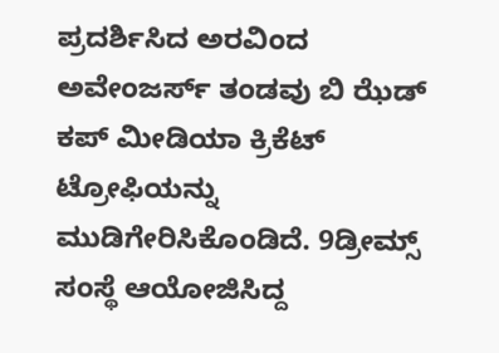ಪ್ರದರ್ಶಿಸಿದ ಅರವಿಂದ ಅವೇಂಜರ್ಸ್ ತಂಡವು ಬಿ ಝೆಡ್ ಕಪ್ ಮೀಡಿಯಾ ಕ್ರಿಕೆಟ್ ಟ್ರೋಫಿಯನ್ನು ಮುಡಿಗೇರಿಸಿಕೊಂಡಿದೆ. 9ಡ್ರೀಮ್ಸ್ ಸಂಸ್ಥೆ ಆಯೋಜಿಸಿದ್ದ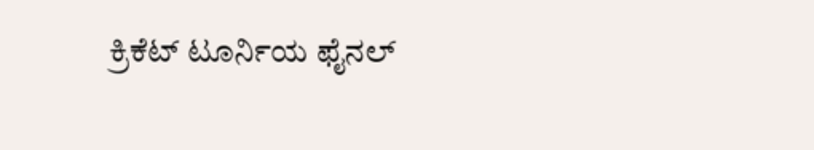ಕ್ರಿಕೆಟ್ ಟೂರ್ನಿಯ ಫೈನಲ್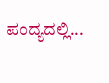ಪಂದ್ಯದಲ್ಲಿ...